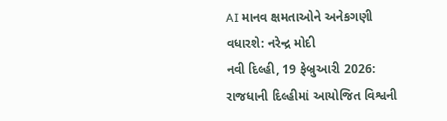AI માનવ ક્ષમતાઓને અનેકગણી વધારશે: નરેન્દ્ર મોદી
નવી દિલ્હી, 19 ફેબ્રુઆરી 2026: રાજધાની દિલ્હીમાં આયોજિત વિશ્વની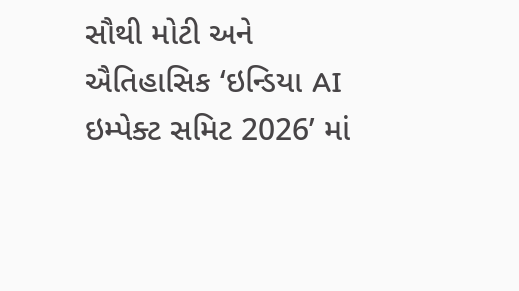સૌથી મોટી અને ઐતિહાસિક ‘ઇન્ડિયા AI ઇમ્પેક્ટ સમિટ 2026’ માં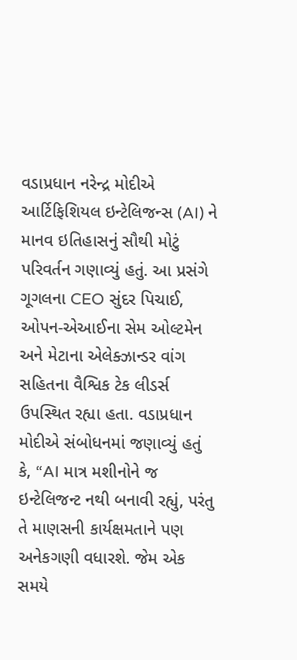વડાપ્રધાન નરેન્દ્ર મોદીએ આર્ટિફિશિયલ ઇન્ટેલિજન્સ (AI) ને માનવ ઇતિહાસનું સૌથી મોટું પરિવર્તન ગણાવ્યું હતું. આ પ્રસંગે ગૂગલના CEO સુંદર પિચાઈ, ઓપન-એઆઈના સેમ ઓલ્ટમેન અને મેટાના એલેક્ઝાન્ડર વાંગ સહિતના વૈશ્વિક ટેક લીડર્સ ઉપસ્થિત રહ્યા હતા. વડાપ્રધાન મોદીએ સંબોધનમાં જણાવ્યું હતું કે, “AI માત્ર મશીનોને જ ઇન્ટેલિજન્ટ નથી બનાવી રહ્યું, પરંતુ તે માણસની કાર્યક્ષમતાને પણ અનેકગણી વધારશે. જેમ એક સમયે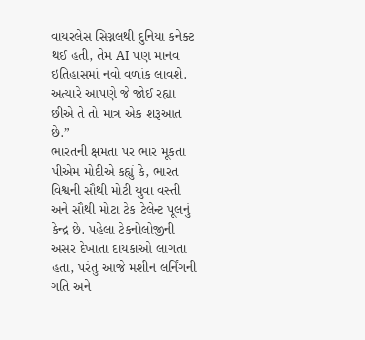વાયરલેસ સિગ્નલથી દુનિયા કનેક્ટ થઈ હતી, તેમ AI પણ માનવ ઇતિહાસમાં નવો વળાંક લાવશે. અત્યારે આપણે જે જોઈ રહ્યા છીએ તે તો માત્ર એક શરૂઆત છે.”
ભારતની ક્ષમતા પર ભાર મૂકતા પીએમ મોદીએ કહ્યું કે, ભારત વિશ્વની સૌથી મોટી યુવા વસ્તી અને સૌથી મોટા ટેક ટેલેન્ટ પૂલનું કેન્દ્ર છે. પહેલા ટેકનોલોજીની અસર દેખાતા દાયકાઓ લાગતા હતા, પરંતુ આજે મશીન લર્નિંગની ગતિ અને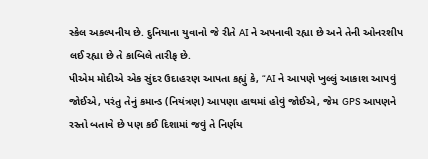સ્કેલ અકલ્પનીય છે. દુનિયાના યુવાનો જે રીતે AI ને અપનાવી રહ્યા છે અને તેની ઓનરશીપ લઈ રહ્યા છે તે કાબિલે તારીફ છે.
પીએમ મોદીએ એક સુંદર ઉદાહરણ આપતા કહ્યું કે, “AI ને આપણે ખુલ્લું આકાશ આપવું જોઈએ, પરંતુ તેનું કમાન્ડ (નિયંત્રણ) આપણા હાથમાં હોવું જોઈએ, જેમ GPS આપણને રસ્તો બતાવે છે પણ કઈ દિશામાં જવું તે નિર્ણય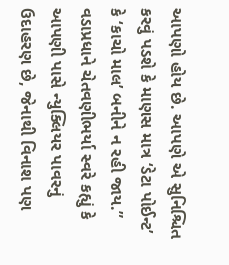આપણો હોય છે. આપણે એ સુનિશ્ચિત કરવું પડશે કે માણસ માત્ર ‘ડેટા પોઈન્ટ’ કે ‘કાચો માલ’ બનીને ન રહી જાય.”
વડાપ્રધાને ચેતવણીભર્યા સ્વરે કહ્યું કે આપણી પાસે ન્યુક્લિયર પાવરનું ઉદાહરણ છે, જેનાથી વિનાશ પણ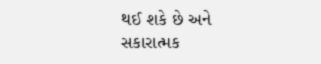થઈ શકે છે અને સકારાત્મક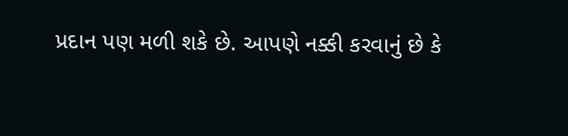પ્રદાન પણ મળી શકે છે. આપણે નક્કી કરવાનું છે કે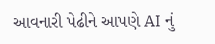આવનારી પેઢીને આપણે AI નું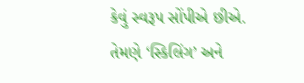કેવું સ્વરૂપ સોંપીએ છીએ. તેમણે ‘સ્કિલિંગ’ અને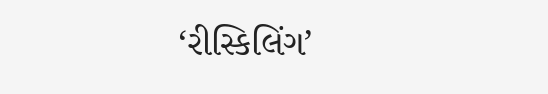‘રીસ્કિલિંગ’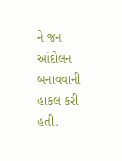ને જન આંદોલન બનાવવાની હાકલ કરી હતી.